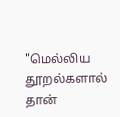"மெல்லிய தூறல்களால் தான்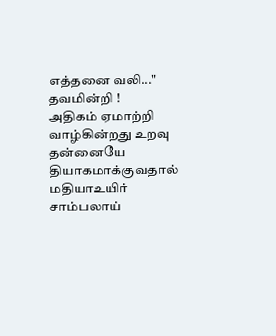எத்தனை வலி..."
தவமின்றி !
அதிகம் ஏமாற்றி
வாழ்கின்றது உறவு
தன்னையே தியாகமாக்குவதால்
மதியாஉயிர்
சாம்பலாய்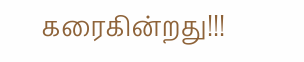கரைகின்றது!!!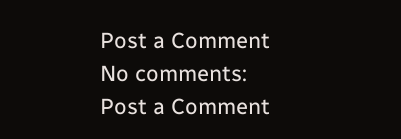Post a Comment
No comments:
Post a Comment